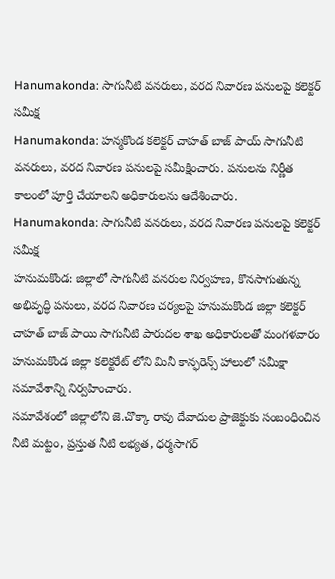Hanumakonda: సాగునీటి వనరులు, వరద నివారణ పనులపై కలెక్టర్ సమీక్ష
Hanumakonda: హన్మకొండ కలెక్టర్ చాహత్ బాజ్ పాయ్ సాగునీటి వనరులు, వరద నివారణ పనులపై సమీక్షించారు. పనులను నిర్ణీత కాలంలో పూర్తి చేయాలని అధికారులను ఆదేశించారు.
Hanumakonda: సాగునీటి వనరులు, వరద నివారణ పనులపై కలెక్టర్ సమీక్ష
హనుమకొండ: జిల్లాలో సాగునీటి వనరుల నిర్వహణ, కొనసాగుతున్న అభివృద్ధి పనులు, వరద నివారణ చర్యలపై హనుమకొండ జిల్లా కలెక్టర్ చాహత్ బాజ్ పాయి సాగునీటి పారుదల శాఖ అధికారులతో మంగళవారం హనుమకొండ జిల్లా కలెక్టరేట్ లోని మినీ కాన్ఫరెన్స్ హాలులో సమీక్షా సమావేశాన్ని నిర్వహించారు.
సమావేశంలో జిల్లాలోని జె.చొక్కా రావు దేవాదుల ప్రాజెక్టుకు సంబంధించిన నీటి మట్టం, ప్రస్తుత నీటి లభ్యత, ధర్మసాగర్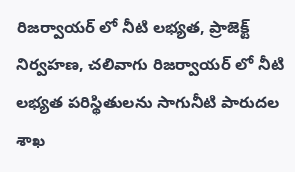రిజర్వాయర్ లో నీటి లభ్యత, ప్రాజెక్ట్ నిర్వహణ, చలివాగు రిజర్వాయర్ లో నీటి లభ్యత పరిస్థితులను సాగునీటి పారుదల శాఖ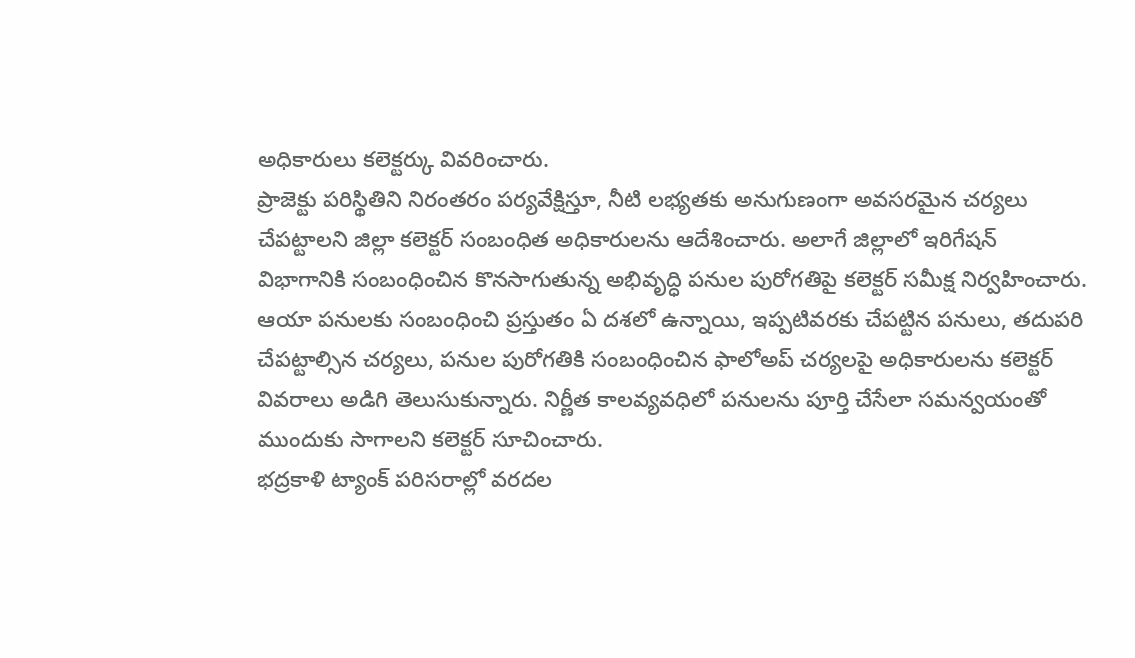అధికారులు కలెక్టర్కు వివరించారు.
ప్రాజెక్టు పరిస్థితిని నిరంతరం పర్యవేక్షిస్తూ, నీటి లభ్యతకు అనుగుణంగా అవసరమైన చర్యలు చేపట్టాలని జిల్లా కలెక్టర్ సంబంధిత అధికారులను ఆదేశించారు. అలాగే జిల్లాలో ఇరిగేషన్ విభాగానికి సంబంధించిన కొనసాగుతున్న అభివృద్ధి పనుల పురోగతిపై కలెక్టర్ సమీక్ష నిర్వహించారు.
ఆయా పనులకు సంబంధించి ప్రస్తుతం ఏ దశలో ఉన్నాయి, ఇప్పటివరకు చేపట్టిన పనులు, తదుపరి చేపట్టాల్సిన చర్యలు, పనుల పురోగతికి సంబంధించిన ఫాలోఅప్ చర్యలపై అధికారులను కలెక్టర్ వివరాలు అడిగి తెలుసుకున్నారు. నిర్ణీత కాలవ్యవధిలో పనులను పూర్తి చేసేలా సమన్వయంతో ముందుకు సాగాలని కలెక్టర్ సూచించారు.
భద్రకాళి ట్యాంక్ పరిసరాల్లో వరదల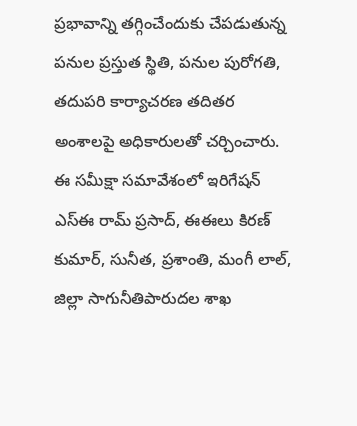ప్రభావాన్ని తగ్గించేందుకు చేపడుతున్న పనుల ప్రస్తుత స్థితి, పనుల పురోగతి, తదుపరి కార్యాచరణ తదితర అంశాలపై అధికారులతో చర్చించారు. ఈ సమీక్షా సమావేశంలో ఇరిగేషన్ ఎస్ఈ రామ్ ప్రసాద్, ఈఈలు కిరణ్ కుమార్, సునీత, ప్రశాంతి, మంగీ లాల్, జిల్లా సాగునీతిపారుదల శాఖ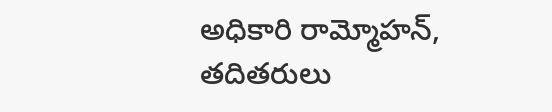అధికారి రామ్మోహన్, తదితరులు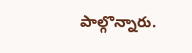పాల్గొన్నారు.